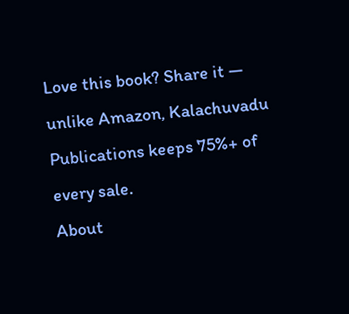Love this book? Share it — unlike Amazon, Kalachuvadu Publications keeps 75%+ of every sale.
About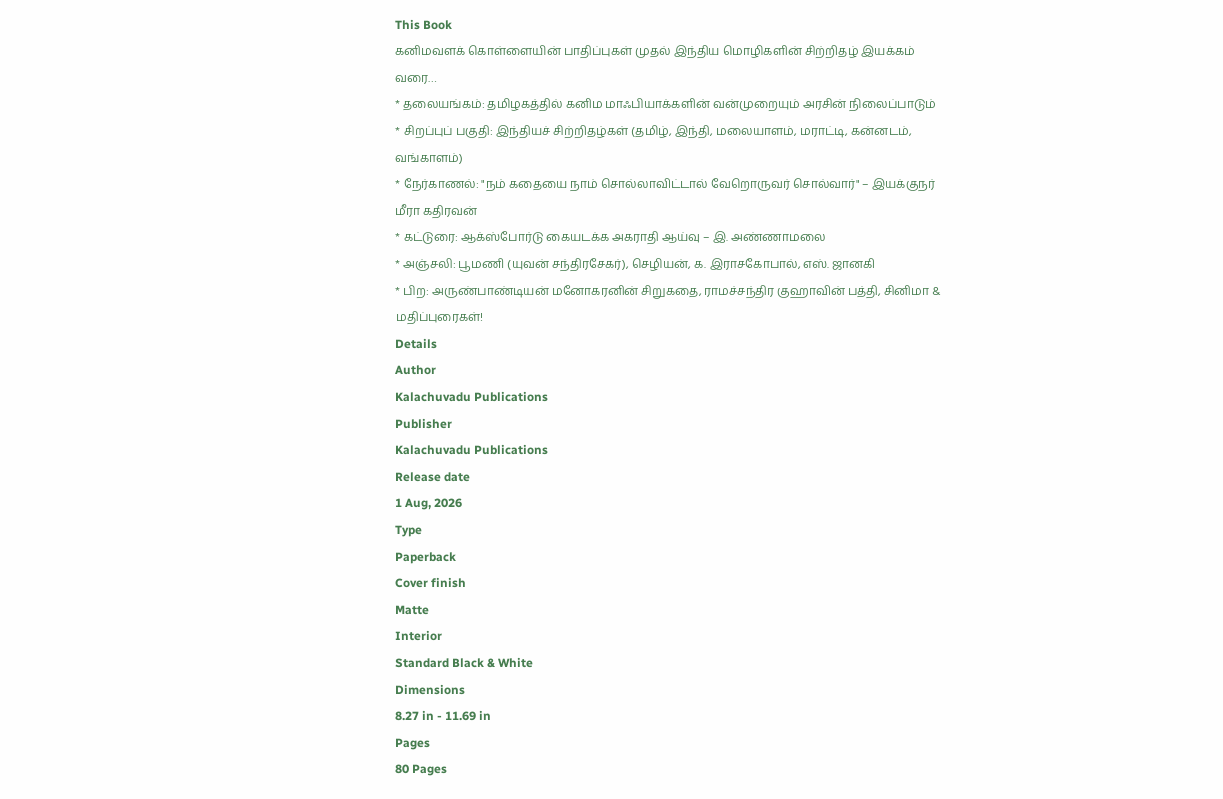This Book
கனிமவளக் கொள்ளையின் பாதிப்புகள் முதல் இந்திய மொழிகளின் சிற்றிதழ் இயக்கம் வரை…
* தலையங்கம்: தமிழகத்தில் கனிம மாஃபியாக்களின் வன்முறையும் அரசின் நிலைப்பாடும்
* சிறப்புப் பகுதி: இந்தியச் சிற்றிதழ்கள் (தமிழ், இந்தி, மலையாளம், மராட்டி, கன்னடம், வங்காளம்)
* நேர்காணல்: "நம் கதையை நாம் சொல்லாவிட்டால் வேறொருவர் சொல்வார்" – இயக்குநர் மீரா கதிரவன்
* கட்டுரை: ஆக்ஸ்போர்டு கையடக்க அகராதி ஆய்வு – இ. அண்ணாமலை
* அஞ்சலி: பூமணி (யுவன் சந்திரசேகர்), செழியன், க. இராசகோபால், எஸ். ஜானகி
* பிற: அருண்பாண்டியன் மனோகரனின் சிறுகதை, ராமச்சந்திர குஹாவின் பத்தி, சினிமா & மதிப்புரைகள்!
Details
Author
Kalachuvadu Publications
Publisher
Kalachuvadu Publications
Release date
1 Aug, 2026
Type
Paperback
Cover finish
Matte
Interior
Standard Black & White
Dimensions
8.27 in - 11.69 in
Pages
80 Pages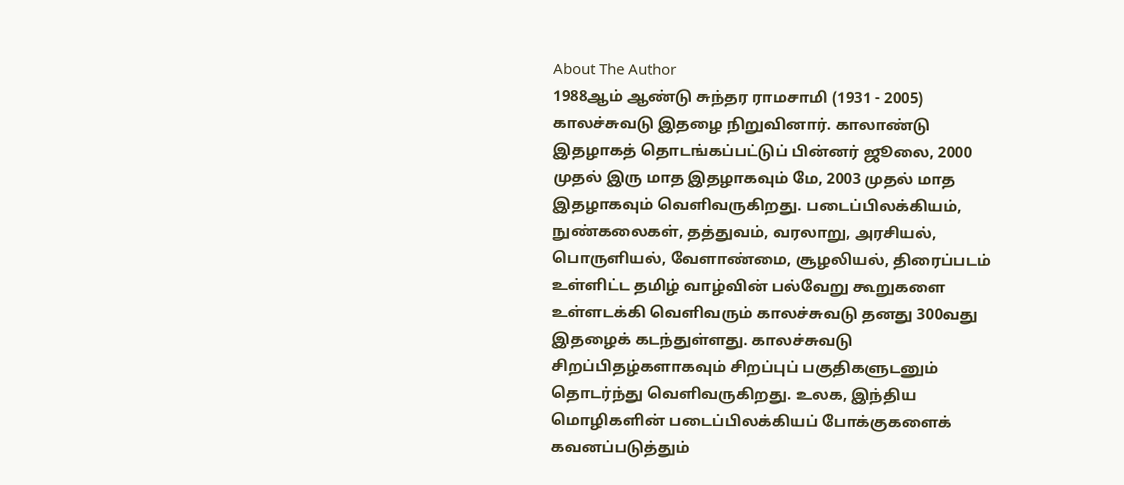About The Author
1988ஆம் ஆண்டு சுந்தர ராமசாமி (1931 - 2005) காலச்சுவடு இதழை நிறுவினார். காலாண்டு இதழாகத் தொடங்கப்பட்டுப் பின்னர் ஜூலை, 2000 முதல் இரு மாத இதழாகவும் மே, 2003 முதல் மாத இதழாகவும் வெளிவருகிறது. படைப்பிலக்கியம், நுண்கலைகள், தத்துவம், வரலாறு, அரசியல், பொருளியல், வேளாண்மை, சூழலியல், திரைப்படம் உள்ளிட்ட தமிழ் வாழ்வின் பல்வேறு கூறுகளை உள்ளடக்கி வெளிவரும் காலச்சுவடு தனது 300வது இதழைக் கடந்துள்ளது. காலச்சுவடு சிறப்பிதழ்களாகவும் சிறப்புப் பகுதிகளுடனும் தொடர்ந்து வெளிவருகிறது. உலக, இந்திய மொழிகளின் படைப்பிலக்கியப் போக்குகளைக் கவனப்படுத்தும்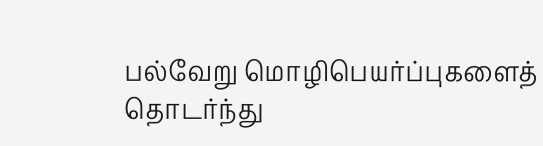பல்வேறு மொழிபெயர்ப்புகளைத் தொடர்ந்து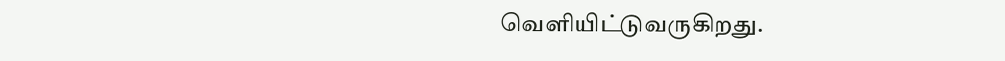வெளியிட்டுவருகிறது.